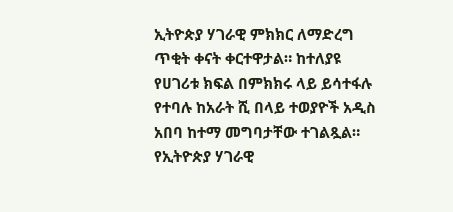ኢትዮጵያ ሃገራዊ ምክክር ለማድረግ ጥቂት ቀናት ቀርተዋታል። ከተለያዩ የሀገሪቱ ክፍል በምክክሩ ላይ ይሳተፋሉ የተባሉ ከአራት ሺ በላይ ተወያዮች አዲስ አበባ ከተማ መግባታቸው ተገልጿል። የኢትዮጵያ ሃገራዊ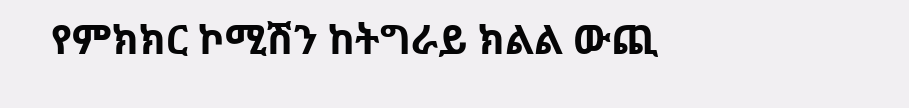የምክክር ኮሚሽን ከትግራይ ክልል ውጪ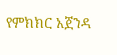የምክክር አጀንዳ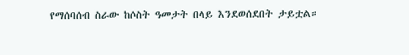የማሰባሰብ ስራው ከሶስት ዓመታት በላይ እንደወሰደበት ታይቷል።